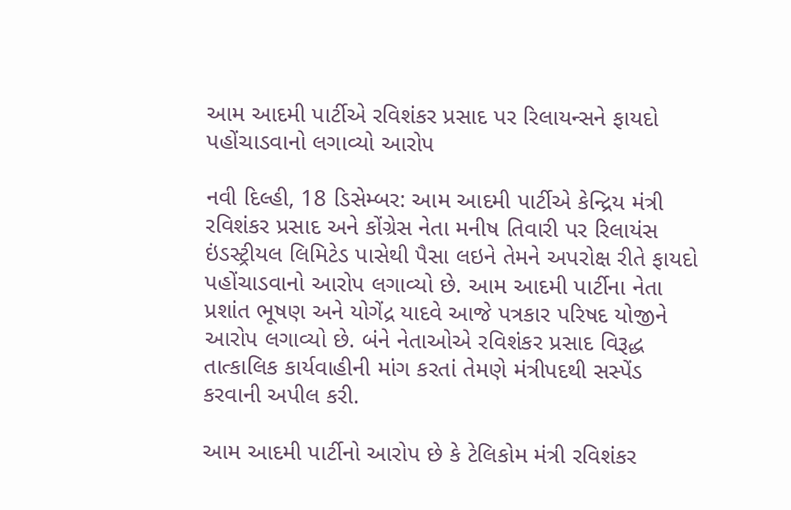આમ આદમી પાર્ટીએ રવિશંકર પ્રસાદ પર રિલાયન્સને ફાયદો પહોંચાડવાનો લગાવ્યો આરોપ

નવી દિલ્હી, 18 ડિસેમ્બર: આમ આદમી પાર્ટીએ કેન્દ્રિય મંત્રી રવિશંકર પ્રસાદ અને કોંગ્રેસ નેતા મનીષ તિવારી પર રિલાયંસ ઇંડસ્ટ્રીયલ લિમિટેડ પાસેથી પૈસા લઇને તેમને અપરોક્ષ રીતે ફાયદો પહોંચાડવાનો આરોપ લગાવ્યો છે. આમ આદમી પાર્ટીના નેતા પ્રશાંત ભૂષણ અને યોગેંદ્ર યાદવે આજે પત્રકાર પરિષદ યોજીને આરોપ લગાવ્યો છે. બંને નેતાઓએ રવિશંકર પ્રસાદ વિરૂદ્ધ તાત્કાલિક કાર્યવાહીની માંગ કરતાં તેમણે મંત્રીપદથી સસ્પેંડ કરવાની અપીલ કરી.

આમ આદમી પાર્ટીનો આરોપ છે કે ટેલિકોમ મંત્રી રવિશંકર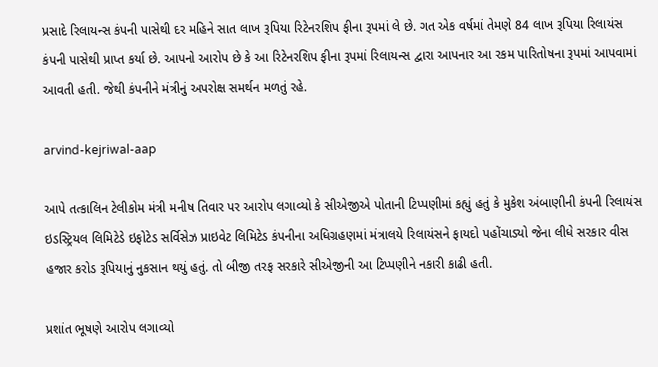પ્રસાદે રિલાયન્સ કંપની પાસેથી દર મહિને સાત લાખ રૂપિયા રિટેનરશિપ ફીના રૂપમાં લે છે. ગત એક વર્ષમાં તેમણે 84 લાખ રૂપિયા રિલાયંસ કંપની પાસેથી પ્રાપ્ત કર્યા છે. આપનો આરોપ છે કે આ રિટેનરશિપ ફીના રૂપમાં રિલાયન્સ દ્વારા આપનાર આ રકમ પારિતોષના રૂપમાં આપવામાં આવતી હતી. જેથી કંપનીને મંત્રીનું અપરોક્ષ સમર્થન મળતું રહે.

arvind-kejriwal-aap

આપે તત્કાલિન ટેલીકોમ મંત્રી મનીષ તિવાર પર આરોપ લગાવ્યો કે સીએજીએ પોતાની ટિપ્પણીમાં કહ્યું હતું કે મુકેશ અંબાણીની કંપની રિલાયંસ ઇડસ્ટ્રિયલ લિમિટેડે ઇફોટેડ સર્વિસેઝ પ્રાઇવેટ લિમિટેડ કંપનીના અધિગ્રહણમાં મંત્રાલયે રિલાયંસને ફાયદો પહોંચાડ્યો જેના લીધે સરકાર વીસ હજાર કરોડ રૂપિયાનું નુકસાન થયું હતું. તો બીજી તરફ સરકારે સીએજીની આ ટિપ્પણીને નકારી કાઢી હતી.

પ્રશાંત ભૂષણે આરોપ લગાવ્યો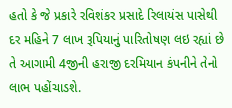હતો કે જે પ્રકારે રવિશંકર પ્રસાદે રિલાયંસ પાસેથી દર મહિને 7 લાખ રૂપિયાનું પારિતોષણ લઇ રહ્યાં છે તે આગામી 4જીની હરાજી દરમિયાન કંપનીને તેનો લાભ પહોંચાડશે.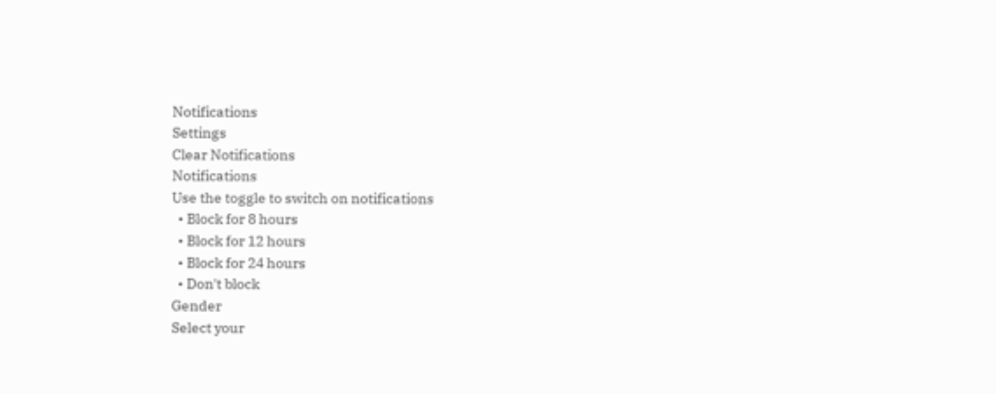Notifications
Settings
Clear Notifications
Notifications
Use the toggle to switch on notifications
  • Block for 8 hours
  • Block for 12 hours
  • Block for 24 hours
  • Don't block
Gender
Select your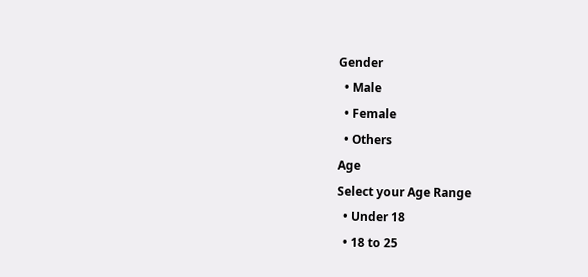Gender
  • Male
  • Female
  • Others
Age
Select your Age Range
  • Under 18
  • 18 to 25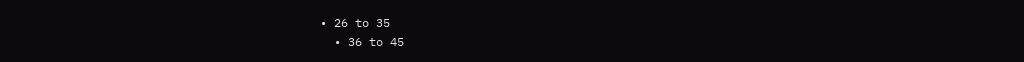• 26 to 35
  • 36 to 45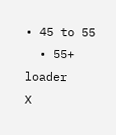• 45 to 55
  • 55+
loader
X